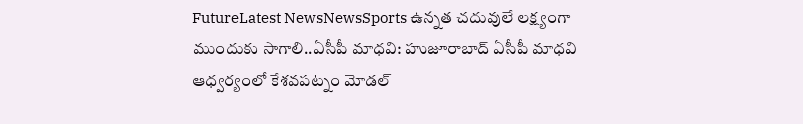FutureLatest NewsNewsSports ఉన్నత చదువులే లక్ష్యంగా ముందుకు సాగాలి..ఏసీపీ మాధవి: హుజూరాబాద్ ఏసీపీ మాధవి ఆధ్వర్యంలో కేశవపట్నం మోడల్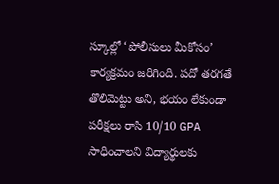స్కూల్లో ‘పోలీసులు మీకోసం’ కార్యక్రమం జరిగింది. పదో తరగతే తొలిమెట్టు అని, భయం లేకుండా పరీక్షలు రాసి 10/10 GPA సాధించాలని విద్యార్థులకు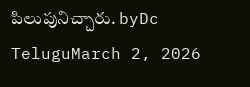పిలుపునిచ్చారు. byDc TeluguMarch 2, 2026